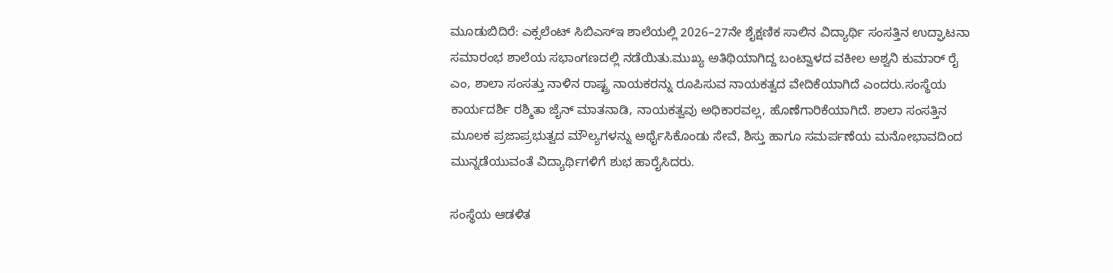ಮೂಡುಬಿದಿರೆ: ಎಕ್ಸಲೆಂಟ್ ಸಿಬಿಎಸ್‌ಇ ಶಾಲೆಯಲ್ಲಿ 2026–27ನೇ ಶೈಕ್ಷಣಿಕ ಸಾಲಿನ ವಿದ್ಯಾರ್ಥಿ ಸಂಸತ್ತಿನ ಉದ್ಘಾಟನಾ ಸಮಾರಂಭ ಶಾಲೆಯ ಸಭಾಂಗಣದಲ್ಲಿ ನಡೆಯಿತು.ಮುಖ್ಯ ಅತಿಥಿಯಾಗಿದ್ದ ಬಂಟ್ವಾಳದ ವಕೀಲ ಅಶ್ವನಿ ಕುಮಾರ್ ರೈ ಎಂ, ಶಾಲಾ ಸಂಸತ್ತು ನಾಳಿನ ರಾಷ್ಟ್ರ ನಾಯಕರನ್ನು ರೂಪಿಸುವ ನಾಯಕತ್ವದ ವೇದಿಕೆಯಾಗಿದೆ ಎಂದರು.ಸಂಸ್ಥೆಯ ಕಾರ್ಯದರ್ಶಿ ರಶ್ಮಿತಾ ಜೈನ್ ಮಾತನಾಡಿ, ನಾಯಕತ್ವವು ಅಧಿಕಾರವಲ್ಲ, ಹೊಣೆಗಾರಿಕೆಯಾಗಿದೆ. ಶಾಲಾ ಸಂಸತ್ತಿನ ಮೂಲಕ ಪ್ರಜಾಪ್ರಭುತ್ವದ ಮೌಲ್ಯಗಳನ್ನು ಅರ್ಥೈಸಿಕೊಂಡು ಸೇವೆ, ಶಿಸ್ತು ಹಾಗೂ ಸಮರ್ಪಣೆಯ ಮನೋಭಾವದಿಂದ ಮುನ್ನಡೆಯುವಂತೆ ವಿದ್ಯಾರ್ಥಿಗಳಿಗೆ ಶುಭ ಹಾರೈಸಿದರು.

ಸಂಸ್ಥೆಯ ಆಡಳಿತ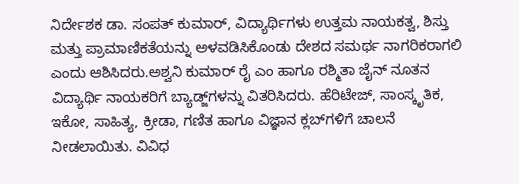ನಿರ್ದೇಶಕ ಡಾ. ಸಂಪತ್ ಕುಮಾರ್, ವಿದ್ಯಾರ್ಥಿಗಳು ಉತ್ತಮ ನಾಯಕತ್ವ, ಶಿಸ್ತು ಮತ್ತು ಪ್ರಾಮಾಣಿಕತೆಯನ್ನು ಅಳವಡಿಸಿಕೊಂಡು ದೇಶದ ಸಮರ್ಥ ನಾಗರಿಕರಾಗಲಿ ಎಂದು ಆಶಿಸಿದರು.ಅಶ್ವನಿ ಕುಮಾರ್ ರೈ ಎಂ ಹಾಗೂ ರಶ್ಮಿತಾ ಜೈನ್ ನೂತನ ವಿದ್ಯಾರ್ಥಿ ನಾಯಕರಿಗೆ ಬ್ಯಾಡ್ಜ್‌ಗಳನ್ನು ವಿತರಿಸಿದರು. ಹೆರಿಟೇಜ್, ಸಾಂಸ್ಕೃತಿಕ, ಇಕೋ, ಸಾಹಿತ್ಯ, ಕ್ರೀಡಾ, ಗಣಿತ ಹಾಗೂ ವಿಜ್ಞಾನ ಕ್ಲಬ್‌ಗಳಿಗೆ ಚಾಲನೆ ನೀಡಲಾಯಿತು. ವಿವಿಧ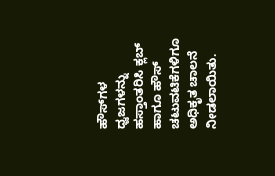ಹೌಸ್‌ಗಳ ಧ್ವಜಗಳನ್ನು ಹಸ್ತಾಂತರಿಸಿ ಕ್ಲಬ್ ಹಾಗೂ ಹೌಸ್ ಚಟುವಟಿಕೆಗಳಿಗೂ ಅಧಿಕೃತ ಚಾಲನೆ ನೀಡಲಾಯಿತು.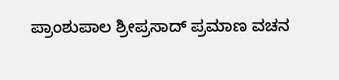ಪ್ರಾಂಶುಪಾಲ ಶ್ರೀಪ್ರಸಾದ್ ಪ್ರಮಾಣ ವಚನ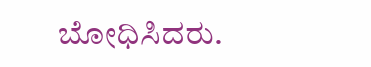ಬೋಧಿಸಿದರು.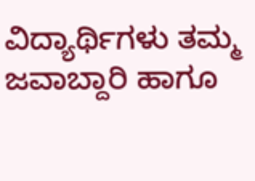ವಿದ್ಯಾರ್ಥಿಗಳು ತಮ್ಮ ಜವಾಬ್ದಾರಿ ಹಾಗೂ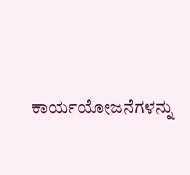ಕಾರ್ಯಯೋಜನೆಗಳನ್ನು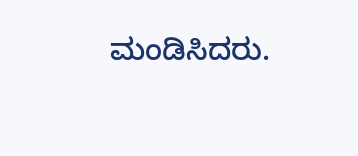ಮಂಡಿಸಿದರು.